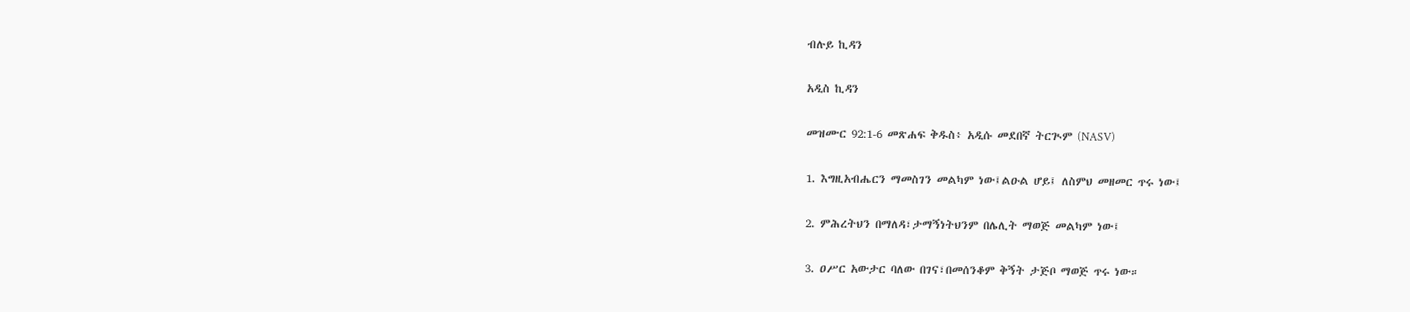ብሉይ ኪዳን

አዲስ ኪዳን

መዝሙር 92:1-6 መጽሐፍ ቅዱስ፥ አዲሱ መደበኛ ትርጒም (NASV)

1. እግዚአብሔርን ማመስገን መልካም ነው፤ልዑል ሆይ፤ ለስምህ መዘመር ጥሩ ነው፤

2. ምሕረትህን በማለዳ፣ታማኝነትህንም በሌሊት ማወጅ መልካም ነው፤

3. ዐሥር አውታር ባለው በገና፣በመሰንቆም ቅኝት ታጅቦ ማወጅ ጥሩ ነው።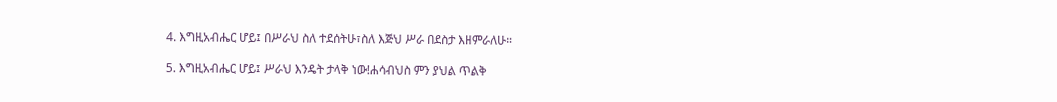4. እግዚአብሔር ሆይ፤ በሥራህ ስለ ተደሰትሁ፣ስለ እጅህ ሥራ በደስታ እዘምራለሁ።

5. እግዚአብሔር ሆይ፤ ሥራህ እንዴት ታላቅ ነው!ሐሳብህስ ምን ያህል ጥልቅ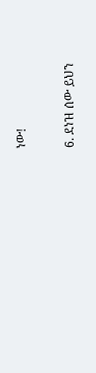ነው!

6. ደነዝ ሰው ይህን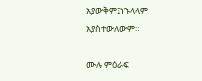አያውቅም፤ነኁላላም አያስተውለውም።

ሙሉ ምዕራፍ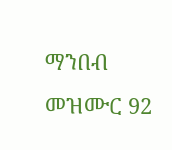ማንበብ መዝሙር 92